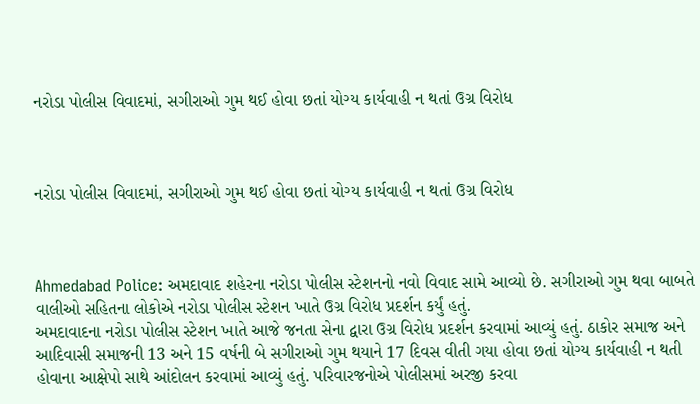નરોડા પોલીસ વિવાદમાં, સગીરાઓ ગુમ થઈ હોવા છતાં યોગ્ય કાર્યવાહી ન થતાં ઉગ્ર વિરોધ



નરોડા પોલીસ વિવાદમાં, સગીરાઓ ગુમ થઈ હોવા છતાં યોગ્ય કાર્યવાહી ન થતાં ઉગ્ર વિરોધ



Ahmedabad Police: અમદાવાદ શહેરના નરોડા પોલીસ સ્ટેશનનો નવો વિવાદ સામે આવ્યો છે. સગીરાઓ ગુમ થવા બાબતે વાલીઓ સહિતના લોકોએ નરોડા પોલીસ સ્ટેશન ખાતે ઉગ્ર વિરોધ પ્રદર્શન કર્યું હતું.
અમદાવાદના નરોડા પોલીસ સ્ટેશન ખાતે આજે જનતા સેના દ્વારા ઉગ્ર વિરોધ પ્રદર્શન કરવામાં આવ્યું હતું. ઠાકોર સમાજ અને આદિવાસી સમાજની 13 અને 15 વર્ષની બે સગીરાઓ ગુમ થયાને 17 દિવસ વીતી ગયા હોવા છતાં યોગ્ય કાર્યવાહી ન થતી હોવાના આક્ષેપો સાથે આંદોલન કરવામાં આવ્યું હતું. પરિવારજનોએ પોલીસમાં અરજી કરવા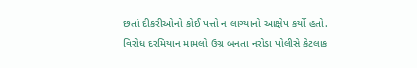છતાં દીકરીઓનો કોઈ પત્તો ન લાગ્યાનો આક્ષેપ કર્યો હતો.
વિરોધ દરમિયાન મામલો ઉગ્ર બનતા નરોડા પોલીસે કેટલાક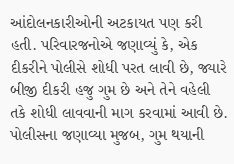આંદોલનકારીઓની અટકાયત પણ કરી હતી. પરિવારજનોએ જણાવ્યું કે, એક દીકરીને પોલીસે શોધી પરત લાવી છે, જ્યારે બીજી દીકરી હજુ ગુમ છે અને તેને વહેલી તકે શોધી લાવવાની માગ કરવામાં આવી છે. પોલીસના જણાવ્યા મુજબ, ગુમ થયાની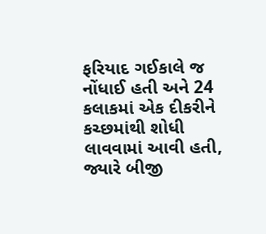ફરિયાદ ગઈકાલે જ નોંધાઈ હતી અને 24 કલાકમાં એક દીકરીને કચ્છમાંથી શોધી લાવવામાં આવી હતી, જ્યારે બીજી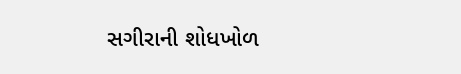સગીરાની શોધખોળ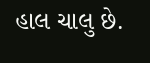હાલ ચાલુ છે.